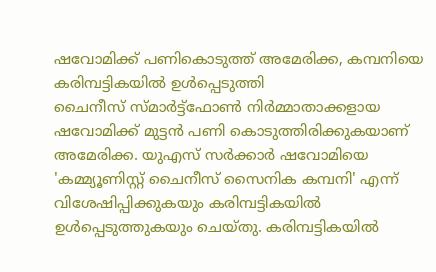ഷവോമിക്ക് പണികൊടുത്ത് അമേരിക്ക, കമ്പനിയെ കരിമ്പട്ടികയിൽ ഉൾപ്പെടുത്തി
ചൈനീസ് സ്മാർട്ട്ഫോൺ നിർമ്മാതാക്കളായ ഷവോമിക്ക് മുട്ടൻ പണി കൊടുത്തിരിക്കുകയാണ് അമേരിക്ക. യുഎസ് സർക്കാർ ഷവോമിയെ 'കമ്മ്യൂണിസ്റ്റ് ചൈനീസ് സൈനിക കമ്പനി' എന്ന് വിശേഷിപ്പിക്കുകയും കരിമ്പട്ടികയിൽ ഉൾപ്പെടുത്തുകയും ചെയ്തു. കരിമ്പട്ടികയിൽ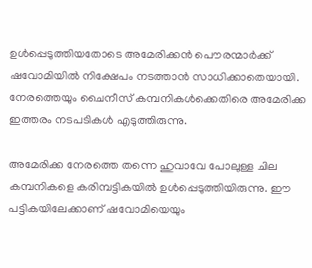ഉൾപ്പെടുത്തിയതോടെ അമേരിക്കൻ പൌരന്മാർക്ക് ഷവോമിയിൽ നിക്ഷേപം നടത്താൻ സാധിക്കാതെയായി. നേരത്തെയും ചൈനീസ് കമ്പനികൾക്കെതിരെ അമേരിക്ക ഇത്തരം നടപടികൾ എടുത്തിരുന്നു.

അമേരിക്ക നേരത്തെ തന്നെ ഹുവാവേ പോലുള്ള ചില കമ്പനികളെ കരിമ്പട്ടികയിൽ ഉൾപ്പെടുത്തിയിരുന്നു. ഈ പട്ടികയിലേക്കാണ് ഷവോമിയെയും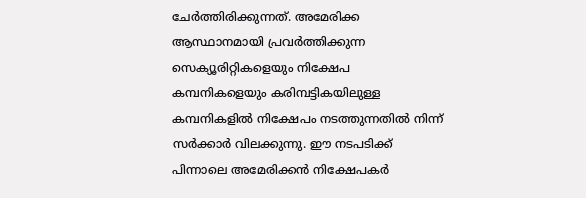ചേർത്തിരിക്കുന്നത്. അമേരിക്ക ആസ്ഥാനമായി പ്രവർത്തിക്കുന്ന സെക്യൂരിറ്റികളെയും നിക്ഷേപ കമ്പനികളെയും കരിമ്പട്ടികയിലുള്ള കമ്പനികളിൽ നിക്ഷേപം നടത്തുന്നതിൽ നിന്ന് സർക്കാർ വിലക്കുന്നു. ഈ നടപടിക്ക് പിന്നാലെ അമേരിക്കൻ നിക്ഷേപകർ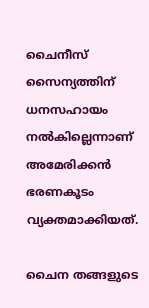ചൈനീസ് സൈന്യത്തിന് ധനസഹായം നൽകില്ലെന്നാണ് അമേരിക്കൻ ഭരണകൂടം വ്യക്തമാക്കിയത്.

ചൈന തങ്ങളുടെ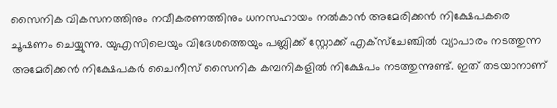സൈനിക വികസനത്തിനും നവീകരണത്തിനും ധനസഹായം നൽകാൻ അമേരിക്കൻ നിക്ഷേപകരെ ചൂഷണം ചെയ്യുന്നു. യുഎസിലെയും വിദേശത്തെയും പബ്ലിക്ക് സ്റ്റോക്ക് എക്സ്ചേഞ്ചിൽ വ്യാപാരം നടത്തുന്ന അമേരിക്കൻ നിക്ഷേപകർ ചൈനീസ് സൈനിക കമ്പനികളിൽ നിക്ഷേപം നടത്തുന്നുണ്ട്. ഇത് തടയാനാണ്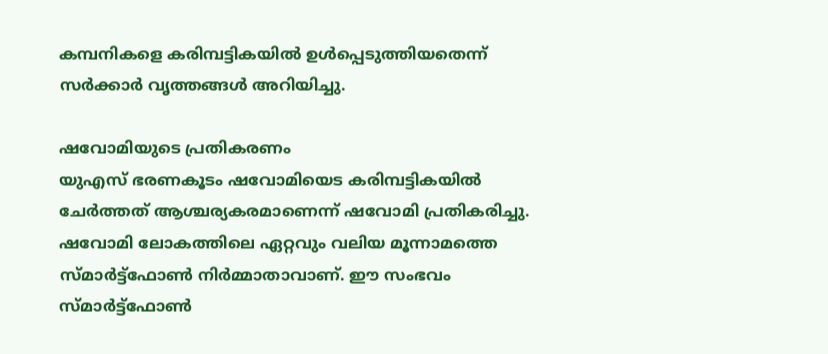കമ്പനികളെ കരിമ്പട്ടികയിൽ ഉൾപ്പെടുത്തിയതെന്ന് സർക്കാർ വൃത്തങ്ങൾ അറിയിച്ചു.

ഷവോമിയുടെ പ്രതികരണം
യുഎസ് ഭരണകൂടം ഷവോമിയെട കരിമ്പട്ടികയിൽ ചേർത്തത് ആശ്ചര്യകരമാണെന്ന് ഷവോമി പ്രതികരിച്ചു. ഷവോമി ലോകത്തിലെ ഏറ്റവും വലിയ മൂന്നാമത്തെ സ്മാർട്ട്ഫോൺ നിർമ്മാതാവാണ്. ഈ സംഭവം സ്മാർട്ട്ഫോൺ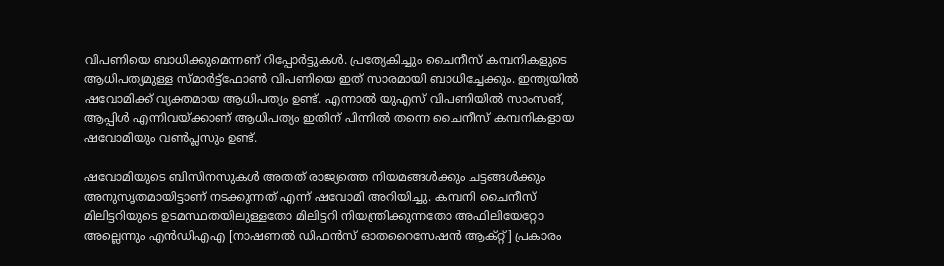വിപണിയെ ബാധിക്കുമെന്നണ് റിപ്പോർട്ടുകൾ. പ്രത്യേകിച്ചും ചൈനീസ് കമ്പനികളുടെ ആധിപത്യമുള്ള സ്മാർട്ട്ഫോൺ വിപണിയെ ഇത് സാരമായി ബാധിച്ചേക്കും. ഇന്ത്യയിൽ ഷവോമിക്ക് വ്യക്തമായ ആധിപത്യം ഉണ്ട്. എന്നാൽ യുഎസ് വിപണിയിൽ സാംസങ്, ആപ്പിൾ എന്നിവയ്ക്കാണ് ആധിപത്യം ഇതിന് പിന്നിൽ തന്നെ ചൈനീസ് കമ്പനികളായ ഷവോമിയും വൺപ്ലസും ഉണ്ട്.

ഷവോമിയുടെ ബിസിനസുകൾ അതത് രാജ്യത്തെ നിയമങ്ങൾക്കും ചട്ടങ്ങൾക്കും അനുസൃതമായിട്ടാണ് നടക്കുന്നത് എന്ന് ഷവോമി അറിയിച്ചു. കമ്പനി ചൈനീസ് മിലിട്ടറിയുടെ ഉടമസ്ഥതയിലുള്ളതോ മിലിട്ടറി നിയന്ത്രിക്കുന്നതോ അഫിലിയേറ്റോ അല്ലെന്നും എൻഡിഎഎ [നാഷണൽ ഡിഫൻസ് ഓതറൈസേഷൻ ആക്റ്റ്] പ്രകാരം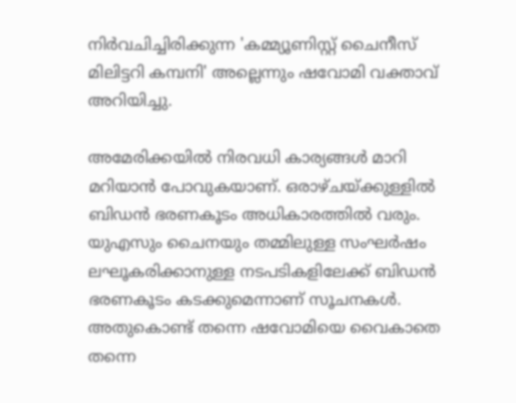നിർവചിച്ചിരിക്കുന്ന 'കമ്മ്യൂണിസ്റ്റ് ചൈനീസ് മിലിട്ടറി കമ്പനി' അല്ലെന്നും ഷവോമി വക്താവ് അറിയിച്ചു.

അമേരിക്കയിൽ നിരവധി കാര്യങ്ങൾ മാറി മറിയാൻ പോവുകയാണ്. ഒരാഴ്ചയ്ക്കുള്ളിൽ ബിഡൻ ഭരണകൂടം അധികാരത്തിൽ വരും. യുഎസും ചൈനയും തമ്മിലുള്ള സംഘർഷം ലഘൂകരിക്കാനുള്ള നടപടികളിലേക്ക് ബിഡൻ ഭരണകൂടം കടക്കുമെന്നാണ് സൂചനകൾ. അതുകൊണ്ട് തന്നെ ഷവോമിയെ വൈകാതെ തന്നെ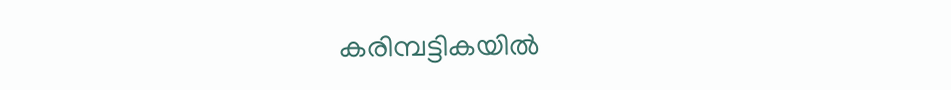കരിമ്പട്ടികയിൽ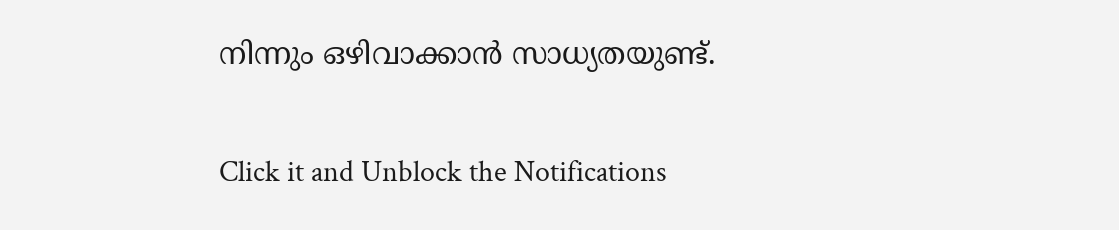നിന്നും ഒഴിവാക്കാൻ സാധ്യതയുണ്ട്.


Click it and Unblock the Notifications